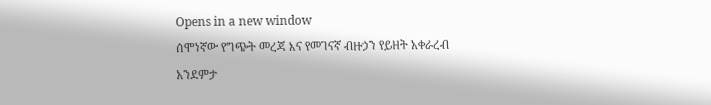Opens in a new window
ሰሞነኛው የግጭት መረጃ እና የመገናኛ ብዙኃን የይዘት አቀራረብ አንደምታ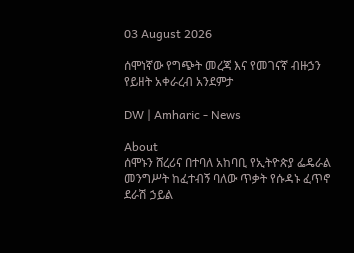03 August 2026

ሰሞነኛው የግጭት መረጃ እና የመገናኛ ብዙኃን የይዘት አቀራረብ አንደምታ

DW | Amharic - News

About
ሰሞኑን ሸረሪና በተባለ አከባቢ የኢትዮጵያ ፌዴራል መንግሥት ከፈተብኝ ባለው ጥቃት የሱዳኑ ፈጥኖ ደራሽ ኃይል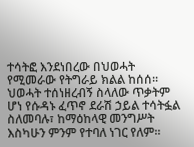ተሳትፎ እንደነበረው በህወሓት የሚመራው የትግራይ ክልል ከሰሰ። ህወሓት ተሰነዘረብኝ ስላለው ጥቃትም ሆነ የሱዳኑ ፈጥኖ ደራሽ ኃይል ተሳትፏል ስለመባሉ፣ ከማዕከላዊ መንግሥት እስካሁን ምንም የተባለ ነገር የለም።